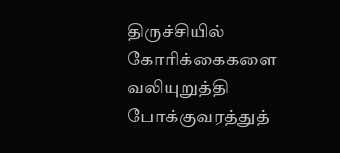திருச்சியில் கோரிக்கைகளை வலியுறுத்தி போக்குவரத்துத்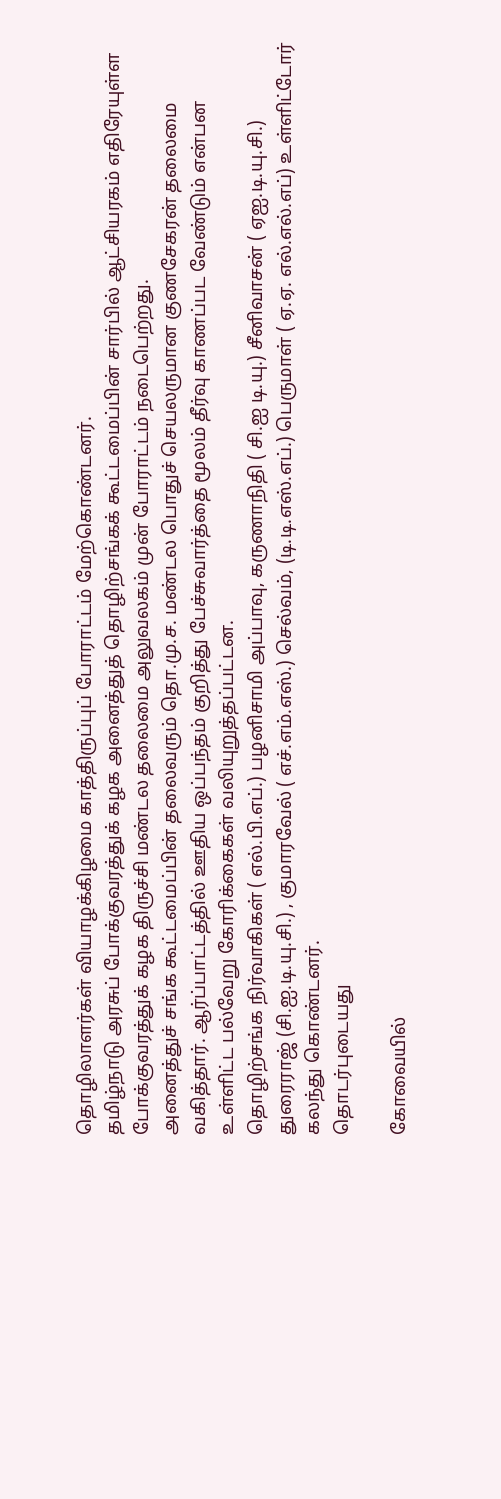தொழிலாளர்கள் வியாழக்கிழமை காத்திருப்புப் போராட்டம் மேற்கொண்டனர்.
தமிழ்நாடு அரசுப் போக்குவரத்துக் கழக அனைத்துத் தொழிற்சங்கக் கூட்டமைப்பின் சார்பில் ஆட்சியரகம் எதிரேயுள்ள போக்குவரத்துக் கழக திருச்சி மண்டல தலைமை அலுவலகம் முன் போராட்டம் நடைபெற்றது.
அனைத்துச் சங்க கூட்டமைப்பின் தலைவரும் தொ.மு.ச. மண்டல பொதுச் செயலருமான குணசேகரன் தலைமை வகித்தார். ஆர்ப்பாட்டத்தில் ஊதிய ஒப்பந்தம் குறித்து பேச்சுவார்த்தை மூலம் தீர்வு காணப்பட வேண்டும் என்பன உள்ளிட்ட பல்வேறு கோரிக்கைகள் வலியுறுத்தப்பட்டன.
தொழிற்சங்க நிர்வாகிகள் ( எல்.பி.எப்.) பழனிசாமி அப்பாவு, கருணாநிதி ( சி.ஐ டி.யு.) சீனிவாசன் ( ஏஐ.டி.யு.சி.) துரைராஜ் (சி.ஐ.டி.யு.சி.) , குமாரவேல் ( எச்.எம்.எஸ்.) செல்வம், (டி.டி.எஸ்.எப்.) பெருமாள் ( ஏ.ஏ. எல்.எல்.எப்) உள்ளிட்டோர் கலந்து கொண்டனர்.
தொடர்புடையது

கோவையில்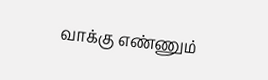வாக்கு எண்ணும்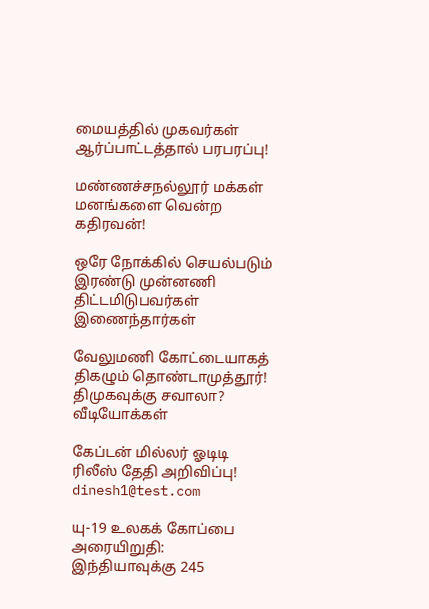மையத்தில் முகவர்கள் ஆர்ப்பாட்டத்தால் பரபரப்பு!

மண்ணச்சநல்லூர் மக்கள் மனங்களை வென்ற கதிரவன்!

ஒரே நோக்கில் செயல்படும் இரண்டு முன்னணி திட்டமிடுபவர்கள் இணைந்தார்கள்

வேலுமணி கோட்டையாகத் திகழும் தொண்டாமுத்தூர்! திமுகவுக்கு சவாலா?
வீடியோக்கள்

கேப்டன் மில்லர் ஓடிடி ரிலீஸ் தேதி அறிவிப்பு!
dinesh1@test.com

யு-19 உலகக் கோப்பை அரையிறுதி: இந்தியாவுக்கு 245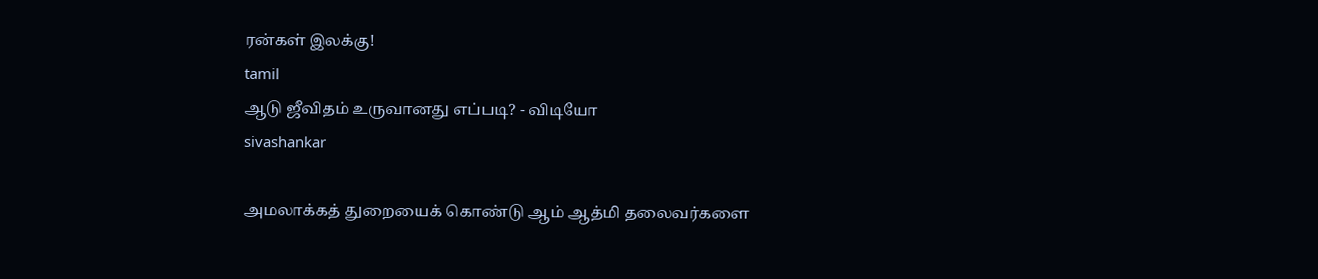ரன்கள் இலக்கு!
tamil
ஆடு ஜீவிதம் உருவானது எப்படி? - விடியோ
sivashankar

அமலாக்கத் துறையைக் கொண்டு ஆம் ஆத்மி தலைவர்களை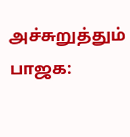அச்சுறுத்தும் பாஜக: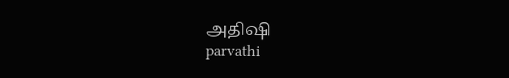அதிஷி
parvathi